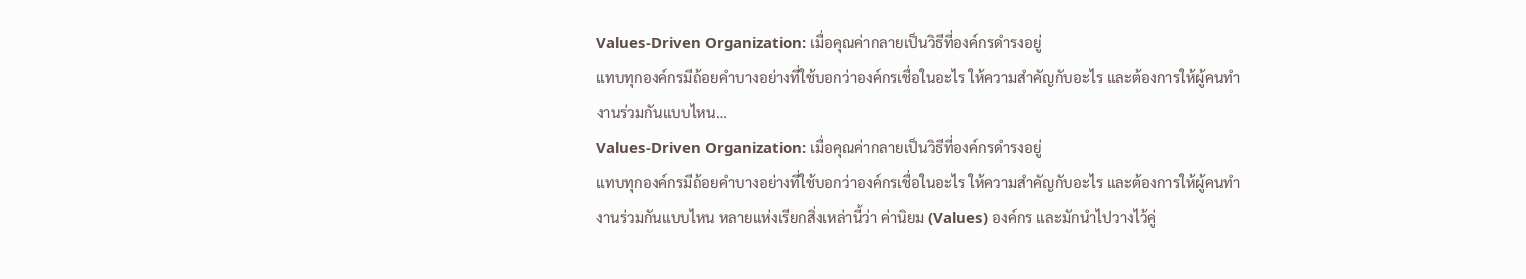Values-Driven Organization: เมื่อคุณค่ากลายเป็นวิธีที่องค์กรดำรงอยู่
แทบทุกองค์กรมีถ้อยคำบางอย่างที่ใช้บอกว่าองค์กรเชื่อในอะไร ให้ความสำคัญกับอะไร และต้องการให้ผู้คนทำงานร่วมกันแบบไหน…
Values-Driven Organization: เมื่อคุณค่ากลายเป็นวิธีที่องค์กรดำรงอยู่
แทบทุกองค์กรมีถ้อยคำบางอย่างที่ใช้บอกว่าองค์กรเชื่อในอะไร ให้ความสำคัญกับอะไร และต้องการให้ผู้คนทำงานร่วมกันแบบไหน หลายแห่งเรียกสิ่งเหล่านี้ว่า ค่านิยม (Values) องค์กร และมักนำไปวางไว้คู่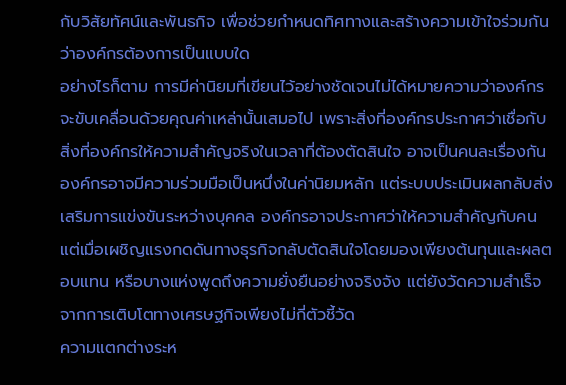กับวิสัยทัศน์และพันธกิจ เพื่อช่วยกำหนดทิศทางและสร้างความเข้าใจร่วมกันว่าองค์กรต้องการเป็นแบบใด
อย่างไรก็ตาม การมีค่านิยมที่เขียนไว้อย่างชัดเจนไม่ได้หมายความว่าองค์กรจะขับเคลื่อนด้วยคุณค่าเหล่านั้นเสมอไป เพราะสิ่งที่องค์กรประกาศว่าเชื่อกับสิ่งที่องค์กรให้ความสำคัญจริงในเวลาที่ต้องตัดสินใจ อาจเป็นคนละเรื่องกัน
องค์กรอาจมีความร่วมมือเป็นหนึ่งในค่านิยมหลัก แต่ระบบประเมินผลกลับส่งเสริมการแข่งขันระหว่างบุคคล องค์กรอาจประกาศว่าให้ความสำคัญกับคน แต่เมื่อเผชิญแรงกดดันทางธุรกิจกลับตัดสินใจโดยมองเพียงต้นทุนและผลตอบแทน หรือบางแห่งพูดถึงความยั่งยืนอย่างจริงจัง แต่ยังวัดความสำเร็จจากการเติบโตทางเศรษฐกิจเพียงไม่กี่ตัวชี้วัด
ความแตกต่างระห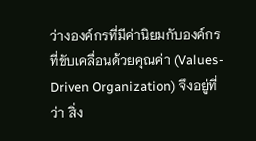ว่างองค์กรที่มีค่านิยมกับองค์กรที่ขับเคลื่อนด้วยคุณค่า (Values-Driven Organization) จึงอยู่ที่ว่า สิ่ง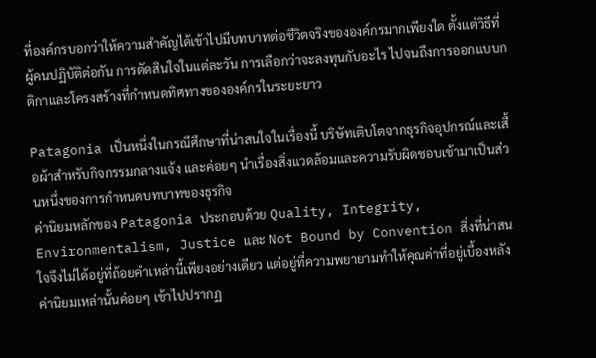ที่องค์กรบอกว่าให้ความสำคัญได้เข้าไปมีบทบาทต่อชีวิตจริงขององค์กรมากเพียงใด ตั้งแต่วิธีที่ผู้คนปฏิบัติต่อกัน การตัดสินใจในแต่ละวัน การเลือกว่าจะลงทุนกับอะไร ไปจนถึงการออกแบบกติกาและโครงสร้างที่กำหนดทิศทางขององค์กรในระยะยาว

Patagonia เป็นหนึ่งในกรณีศึกษาที่น่าสนใจในเรื่องนี้ บริษัทเติบโตจากธุรกิจอุปกรณ์และเสื้อผ้าสำหรับกิจกรรมกลางแจ้ง และค่อยๆ นำเรื่องสิ่งแวดล้อมและความรับผิดชอบเข้ามาเป็นส่วนหนึ่งของการกำหนดบทบาทของธุรกิจ
ค่านิยมหลักของ Patagonia ประกอบด้วย Quality, Integrity, Environmentalism, Justice และ Not Bound by Convention สิ่งที่น่าสนใจจึงไม่ได้อยู่ที่ถ้อยคำเหล่านี้เพียงอย่างเดียว แต่อยู่ที่ความพยายามทำให้คุณค่าที่อยู่เบื้องหลังค่านิยมเหล่านั้นค่อยๆ เข้าไปปรากฏ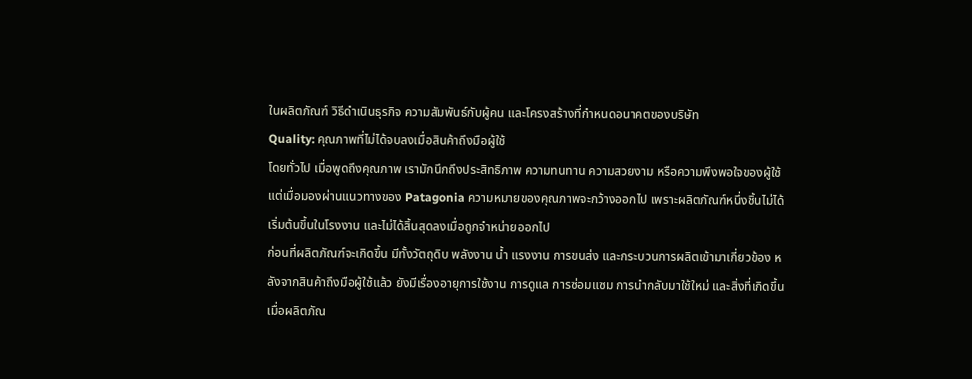ในผลิตภัณฑ์ วิธีดำเนินธุรกิจ ความสัมพันธ์กับผู้คน และโครงสร้างที่กำหนดอนาคตของบริษัท
Quality: คุณภาพที่ไม่ได้จบลงเมื่อสินค้าถึงมือผู้ใช้
โดยทั่วไป เมื่อพูดถึงคุณภาพ เรามักนึกถึงประสิทธิภาพ ความทนทาน ความสวยงาม หรือความพึงพอใจของผู้ใช้ แต่เมื่อมองผ่านแนวทางของ Patagonia ความหมายของคุณภาพจะกว้างออกไป เพราะผลิตภัณฑ์หนึ่งชิ้นไม่ได้เริ่มต้นขึ้นในโรงงาน และไม่ได้สิ้นสุดลงเมื่อถูกจำหน่ายออกไป
ก่อนที่ผลิตภัณฑ์จะเกิดขึ้น มีทั้งวัตถุดิบ พลังงาน น้ำ แรงงาน การขนส่ง และกระบวนการผลิตเข้ามาเกี่ยวข้อง หลังจากสินค้าถึงมือผู้ใช้แล้ว ยังมีเรื่องอายุการใช้งาน การดูแล การซ่อมแซม การนำกลับมาใช้ใหม่ และสิ่งที่เกิดขึ้นเมื่อผลิตภัณ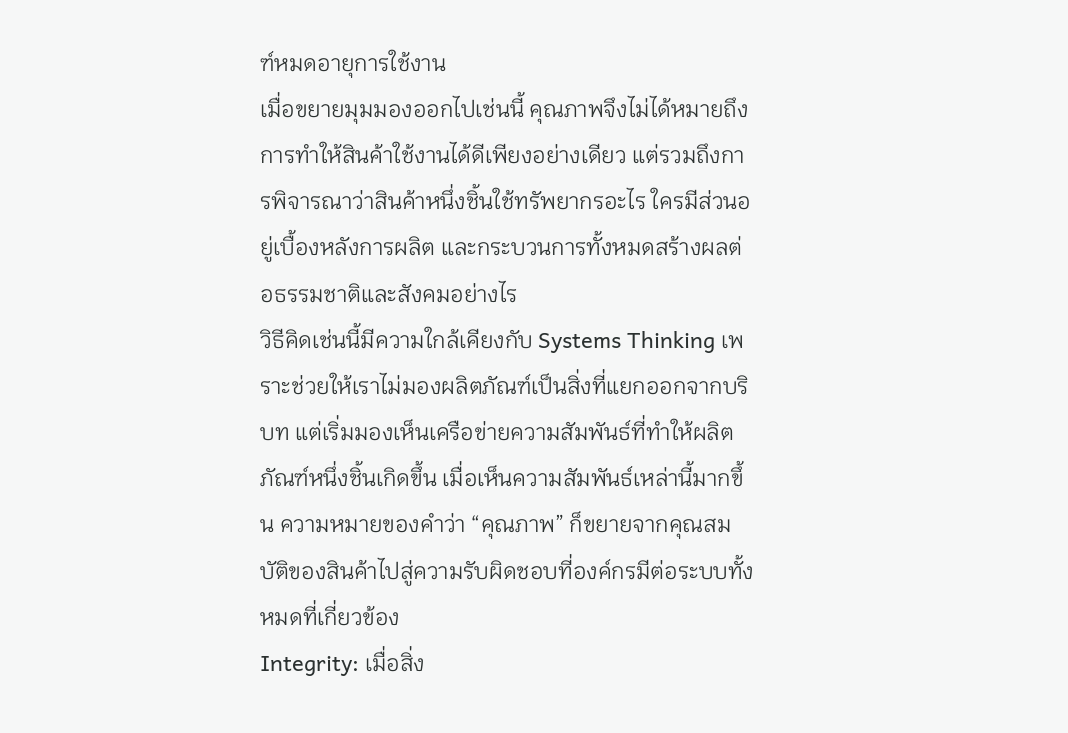ฑ์หมดอายุการใช้งาน
เมื่อขยายมุมมองออกไปเช่นนี้ คุณภาพจึงไม่ได้หมายถึงการทำให้สินค้าใช้งานได้ดีเพียงอย่างเดียว แต่รวมถึงการพิจารณาว่าสินค้าหนึ่งชิ้นใช้ทรัพยากรอะไร ใครมีส่วนอยู่เบื้องหลังการผลิต และกระบวนการทั้งหมดสร้างผลต่อธรรมชาติและสังคมอย่างไร
วิธีคิดเช่นนี้มีความใกล้เคียงกับ Systems Thinking เพราะช่วยให้เราไม่มองผลิตภัณฑ์เป็นสิ่งที่แยกออกจากบริบท แต่เริ่มมองเห็นเครือข่ายความสัมพันธ์ที่ทำให้ผลิตภัณฑ์หนึ่งชิ้นเกิดขึ้น เมื่อเห็นความสัมพันธ์เหล่านี้มากขึ้น ความหมายของคำว่า “คุณภาพ” ก็ขยายจากคุณสมบัติของสินค้าไปสู่ความรับผิดชอบที่องค์กรมีต่อระบบทั้งหมดที่เกี่ยวข้อง
Integrity: เมื่อสิ่ง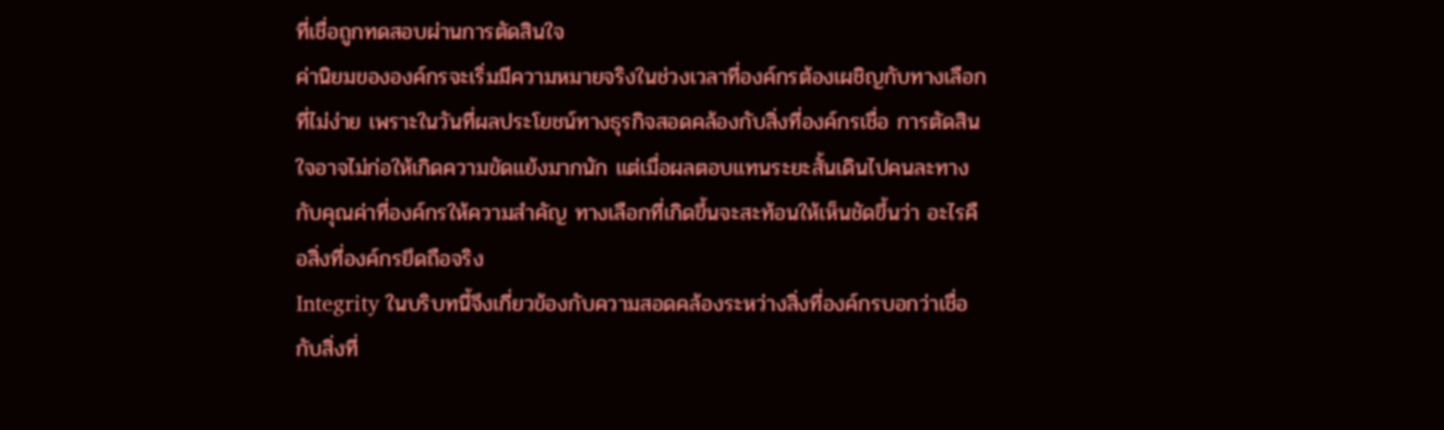ที่เชื่อถูกทดสอบผ่านการตัดสินใจ
ค่านิยมขององค์กรจะเริ่มมีความหมายจริงในช่วงเวลาที่องค์กรต้องเผชิญกับทางเลือกที่ไม่ง่าย เพราะในวันที่ผลประโยชน์ทางธุรกิจสอดคล้องกับสิ่งที่องค์กรเชื่อ การตัดสินใจอาจไม่ก่อให้เกิดความขัดแย้งมากนัก แต่เมื่อผลตอบแทนระยะสั้นเดินไปคนละทางกับคุณค่าที่องค์กรให้ความสำคัญ ทางเลือกที่เกิดขึ้นจะสะท้อนให้เห็นชัดขึ้นว่า อะไรคือสิ่งที่องค์กรยึดถือจริง
Integrity ในบริบทนี้จึงเกี่ยวข้องกับความสอดคล้องระหว่างสิ่งที่องค์กรบอกว่าเชื่อกับสิ่งที่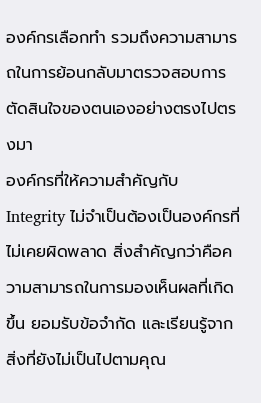องค์กรเลือกทำ รวมถึงความสามารถในการย้อนกลับมาตรวจสอบการตัดสินใจของตนเองอย่างตรงไปตรงมา
องค์กรที่ให้ความสำคัญกับ Integrity ไม่จำเป็นต้องเป็นองค์กรที่ไม่เคยผิดพลาด สิ่งสำคัญกว่าคือความสามารถในการมองเห็นผลที่เกิดขึ้น ยอมรับข้อจำกัด และเรียนรู้จากสิ่งที่ยังไม่เป็นไปตามคุณ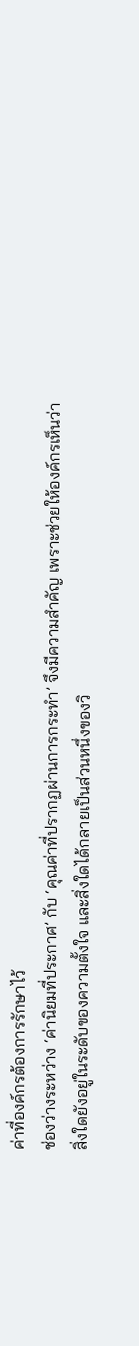ค่าที่องค์กรต้องการรักษาไว้
ช่องว่างระหว่าง ‘ค่านิยมที่ประกาศ’ กับ ‘คุณค่าที่ปรากฏผ่านการกระทำ’ จึงมีความสำคัญ เพราะช่วยให้องค์กรเห็นว่า สิ่งใดยังอยู่ในระดับของความตั้งใจ และสิ่งใดได้กลายเป็นส่วนหนึ่งของวิ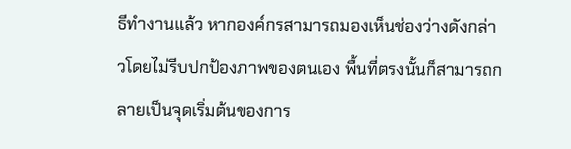ธีทำงานแล้ว หากองค์กรสามารถมองเห็นช่องว่างดังกล่าวโดยไม่รีบปกป้องภาพของตนเอง พื้นที่ตรงนั้นก็สามารถกลายเป็นจุดเริ่มต้นของการ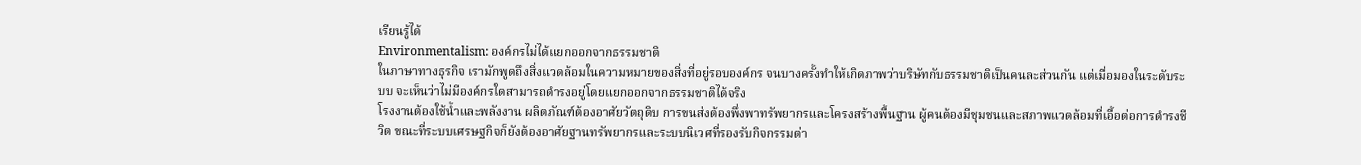เรียนรู้ได้
Environmentalism: องค์กรไม่ได้แยกออกจากธรรมชาติ
ในภาษาทางธุรกิจ เรามักพูดถึงสิ่งแวดล้อมในความหมายของสิ่งที่อยู่รอบองค์กร จนบางครั้งทำให้เกิดภาพว่าบริษัทกับธรรมชาติเป็นคนละส่วนกัน แต่เมื่อมองในระดับระบบ จะเห็นว่าไม่มีองค์กรใดสามารถดำรงอยู่โดยแยกออกจากธรรมชาติได้จริง
โรงงานต้องใช้น้ำและพลังงาน ผลิตภัณฑ์ต้องอาศัยวัตถุดิบ การขนส่งต้องพึ่งพาทรัพยากรและโครงสร้างพื้นฐาน ผู้คนต้องมีชุมชนและสภาพแวดล้อมที่เอื้อต่อการดำรงชีวิต ขณะที่ระบบเศรษฐกิจก็ยังต้องอาศัยฐานทรัพยากรและระบบนิเวศที่รองรับกิจกรรมต่า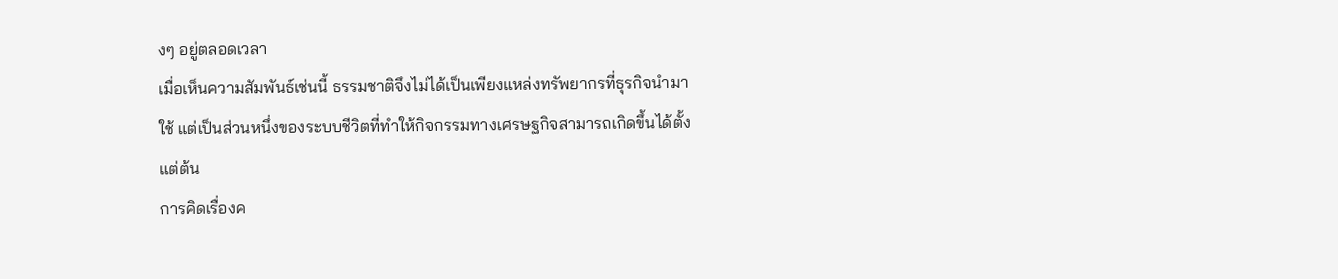งๆ อยู่ตลอดเวลา
เมื่อเห็นความสัมพันธ์เช่นนี้ ธรรมชาติจึงไม่ได้เป็นเพียงแหล่งทรัพยากรที่ธุรกิจนำมาใช้ แต่เป็นส่วนหนึ่งของระบบชีวิตที่ทำให้กิจกรรมทางเศรษฐกิจสามารถเกิดขึ้นได้ตั้งแต่ต้น
การคิดเรื่องค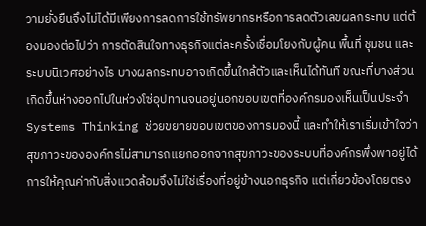วามยั่งยืนจึงไม่ได้มีเพียงการลดการใช้ทรัพยากรหรือการลดตัวเลขผลกระทบ แต่ต้องมองต่อไปว่า การตัดสินใจทางธุรกิจแต่ละครั้งเชื่อมโยงกับผู้คน พื้นที่ ชุมชน และระบบนิเวศอย่างไร บางผลกระทบอาจเกิดขึ้นใกล้ตัวและเห็นได้ทันที ขณะที่บางส่วนเกิดขึ้นห่างออกไปในห่วงโซ่อุปทานจนอยู่นอกขอบเขตที่องค์กรมองเห็นเป็นประจำ
Systems Thinking ช่วยขยายขอบเขตของการมองนี้ และทำให้เราเริ่มเข้าใจว่า สุขภาวะขององค์กรไม่สามารถแยกออกจากสุขภาวะของระบบที่องค์กรพึ่งพาอยู่ได้ การให้คุณค่ากับสิ่งแวดล้อมจึงไม่ใช่เรื่องที่อยู่ข้างนอกธุรกิจ แต่เกี่ยวข้องโดยตรง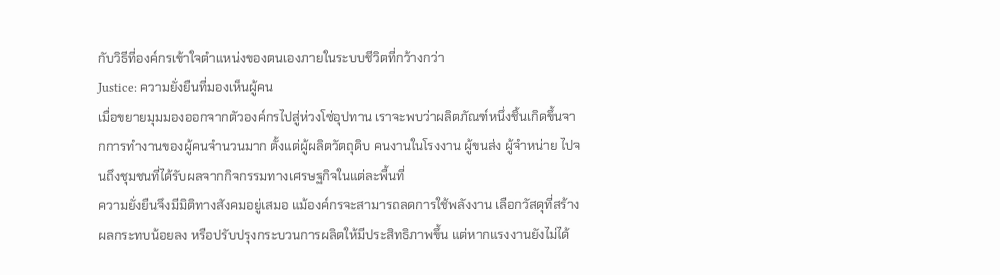กับวิธีที่องค์กรเข้าใจตำแหน่งของตนเองภายในระบบชีวิตที่กว้างกว่า
Justice: ความยั่งยืนที่มองเห็นผู้คน
เมื่อขยายมุมมองออกจากตัวองค์กรไปสู่ห่วงโซ่อุปทาน เราจะพบว่าผลิตภัณฑ์หนึ่งชิ้นเกิดขึ้นจากการทำงานของผู้คนจำนวนมาก ตั้งแต่ผู้ผลิตวัตถุดิบ คนงานในโรงงาน ผู้ขนส่ง ผู้จำหน่าย ไปจนถึงชุมชนที่ได้รับผลจากกิจกรรมทางเศรษฐกิจในแต่ละพื้นที่
ความยั่งยืนจึงมีมิติทางสังคมอยู่เสมอ แม้องค์กรจะสามารถลดการใช้พลังงาน เลือกวัสดุที่สร้างผลกระทบน้อยลง หรือปรับปรุงกระบวนการผลิตให้มีประสิทธิภาพขึ้น แต่หากแรงงานยังไม่ได้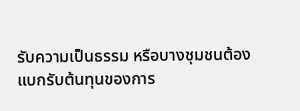รับความเป็นธรรม หรือบางชุมชนต้องแบกรับต้นทุนของการ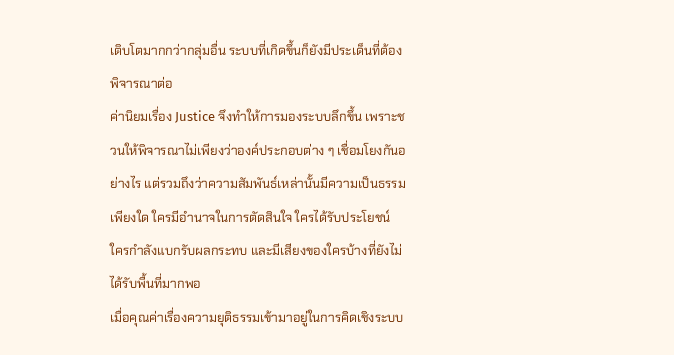เติบโตมากกว่ากลุ่มอื่น ระบบที่เกิดขึ้นก็ยังมีประเด็นที่ต้องพิจารณาต่อ
ค่านิยมเรื่อง Justice จึงทำให้การมองระบบลึกขึ้น เพราะชวนให้พิจารณาไม่เพียงว่าองค์ประกอบต่าง ๆ เชื่อมโยงกันอย่างไร แต่รวมถึงว่าความสัมพันธ์เหล่านั้นมีความเป็นธรรมเพียงใด ใครมีอำนาจในการตัดสินใจ ใครได้รับประโยชน์ ใครกำลังแบกรับผลกระทบ และมีเสียงของใครบ้างที่ยังไม่ได้รับพื้นที่มากพอ
เมื่อคุณค่าเรื่องความยุติธรรมเข้ามาอยู่ในการคิดเชิงระบบ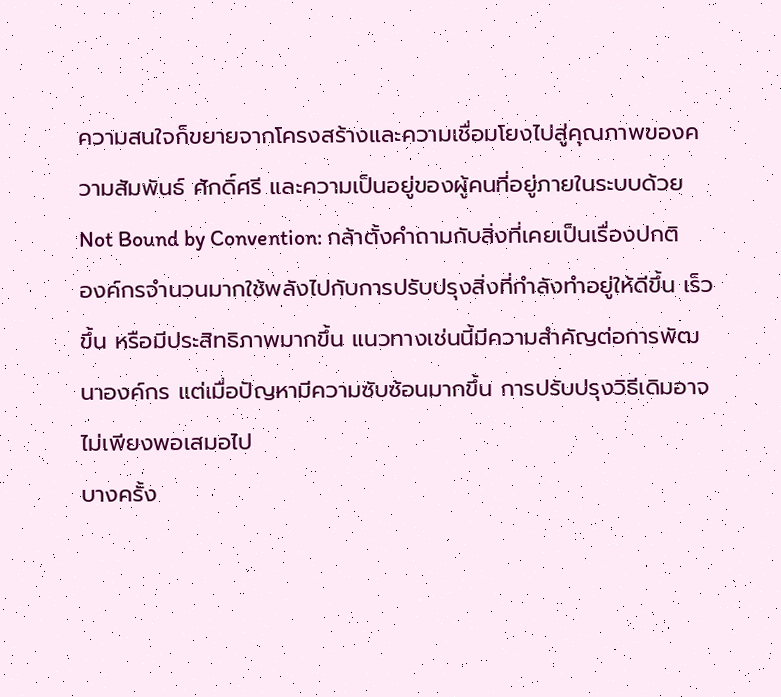ความสนใจก็ขยายจากโครงสร้างและความเชื่อมโยงไปสู่คุณภาพของความสัมพันธ์ ศักดิ์ศรี และความเป็นอยู่ของผู้คนที่อยู่ภายในระบบด้วย
Not Bound by Convention: กล้าตั้งคำถามกับสิ่งที่เคยเป็นเรื่องปกติ
องค์กรจำนวนมากใช้พลังไปกับการปรับปรุงสิ่งที่กำลังทำอยู่ให้ดีขึ้น เร็วขึ้น หรือมีประสิทธิภาพมากขึ้น แนวทางเช่นนี้มีความสำคัญต่อการพัฒนาองค์กร แต่เมื่อปัญหามีความซับซ้อนมากขึ้น การปรับปรุงวิธีเดิมอาจไม่เพียงพอเสมอไป
บางครั้ง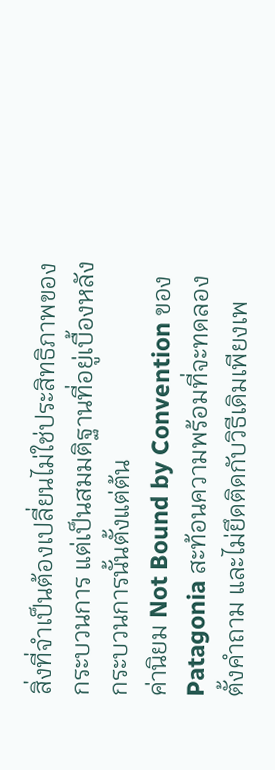สิ่งที่จำเป็นต้องเปลี่ยนไม่ใช่ประสิทธิภาพของกระบวนการ แต่เป็นสมมติฐานที่อยู่เบื้องหลังกระบวนการนั้นตั้งแต่ต้น
ค่านิยม Not Bound by Convention ของ Patagonia สะท้อนความพร้อมที่จะทดลอง ตั้งคำถาม และไม่ยึดติดกับวิธีเดิมเพียงเพ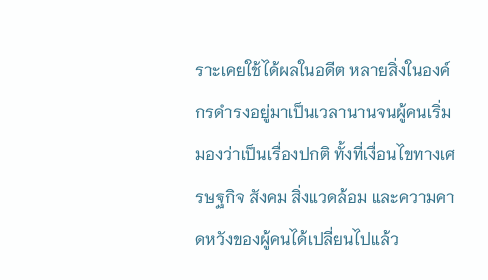ราะเคยใช้ได้ผลในอดีต หลายสิ่งในองค์กรดำรงอยู่มาเป็นเวลานานจนผู้คนเริ่มมองว่าเป็นเรื่องปกติ ทั้งที่เงื่อนไขทางเศรษฐกิจ สังคม สิ่งแวดล้อม และความคาดหวังของผู้คนได้เปลี่ยนไปแล้ว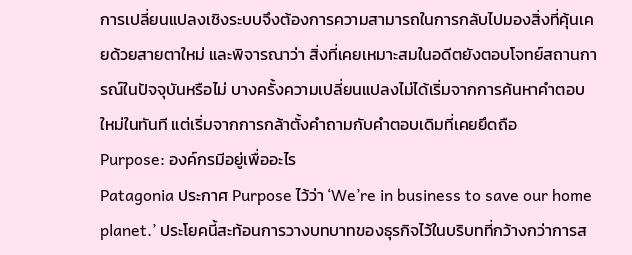การเปลี่ยนแปลงเชิงระบบจึงต้องการความสามารถในการกลับไปมองสิ่งที่คุ้นเคยด้วยสายตาใหม่ และพิจารณาว่า สิ่งที่เคยเหมาะสมในอดีตยังตอบโจทย์สถานการณ์ในปัจจุบันหรือไม่ บางครั้งความเปลี่ยนแปลงไม่ได้เริ่มจากการค้นหาคำตอบใหม่ในทันที แต่เริ่มจากการกล้าตั้งคำถามกับคำตอบเดิมที่เคยยึดถือ
Purpose: องค์กรมีอยู่เพื่ออะไร
Patagonia ประกาศ Purpose ไว้ว่า ‘We’re in business to save our home planet.’ ประโยคนี้สะท้อนการวางบทบาทของธุรกิจไว้ในบริบทที่กว้างกว่าการส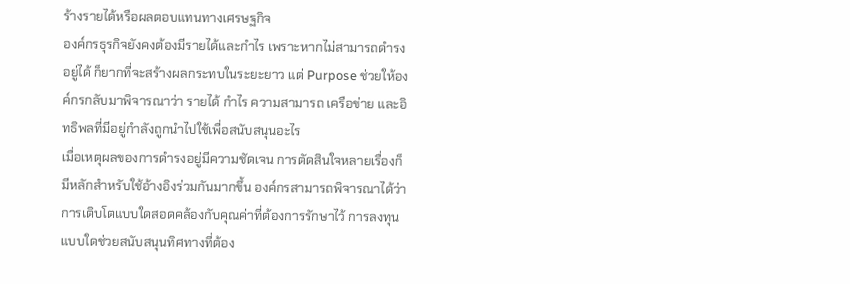ร้างรายได้หรือผลตอบแทนทางเศรษฐกิจ
องค์กรธุรกิจยังคงต้องมีรายได้และกำไร เพราะหากไม่สามารถดำรงอยู่ได้ ก็ยากที่จะสร้างผลกระทบในระยะยาว แต่ Purpose ช่วยให้องค์กรกลับมาพิจารณาว่า รายได้ กำไร ความสามารถ เครือข่าย และอิทธิพลที่มีอยู่กำลังถูกนำไปใช้เพื่อสนับสนุนอะไร
เมื่อเหตุผลของการดำรงอยู่มีความชัดเจน การตัดสินใจหลายเรื่องก็มีหลักสำหรับใช้อ้างอิงร่วมกันมากขึ้น องค์กรสามารถพิจารณาได้ว่า การเติบโตแบบใดสอดคล้องกับคุณค่าที่ต้องการรักษาไว้ การลงทุนแบบใดช่วยสนับสนุนทิศทางที่ต้อง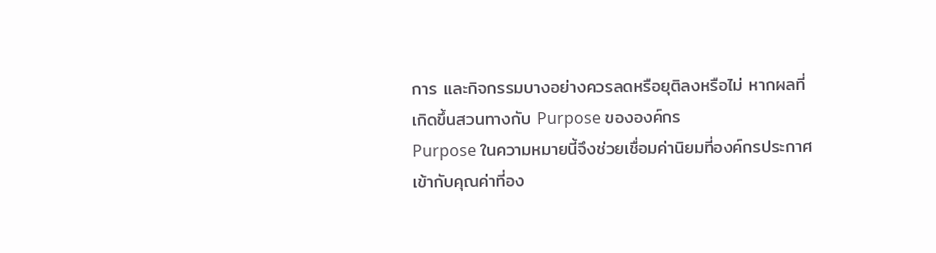การ และกิจกรรมบางอย่างควรลดหรือยุติลงหรือไม่ หากผลที่เกิดขึ้นสวนทางกับ Purpose ขององค์กร
Purpose ในความหมายนี้จึงช่วยเชื่อมค่านิยมที่องค์กรประกาศเข้ากับคุณค่าที่อง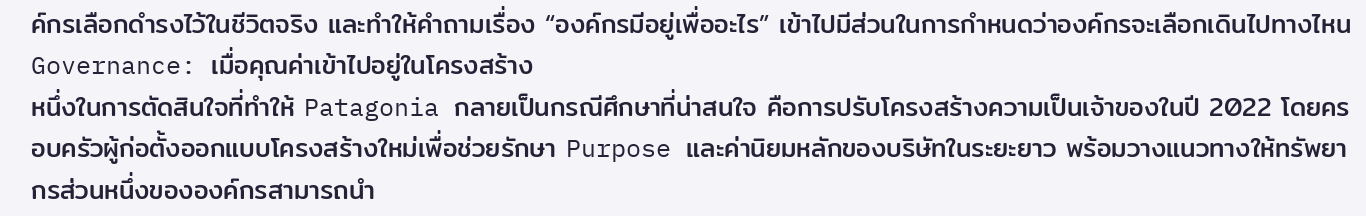ค์กรเลือกดำรงไว้ในชีวิตจริง และทำให้คำถามเรื่อง “องค์กรมีอยู่เพื่ออะไร” เข้าไปมีส่วนในการกำหนดว่าองค์กรจะเลือกเดินไปทางไหน
Governance: เมื่อคุณค่าเข้าไปอยู่ในโครงสร้าง
หนึ่งในการตัดสินใจที่ทำให้ Patagonia กลายเป็นกรณีศึกษาที่น่าสนใจ คือการปรับโครงสร้างความเป็นเจ้าของในปี 2022 โดยครอบครัวผู้ก่อตั้งออกแบบโครงสร้างใหม่เพื่อช่วยรักษา Purpose และค่านิยมหลักของบริษัทในระยะยาว พร้อมวางแนวทางให้ทรัพยากรส่วนหนึ่งขององค์กรสามารถนำ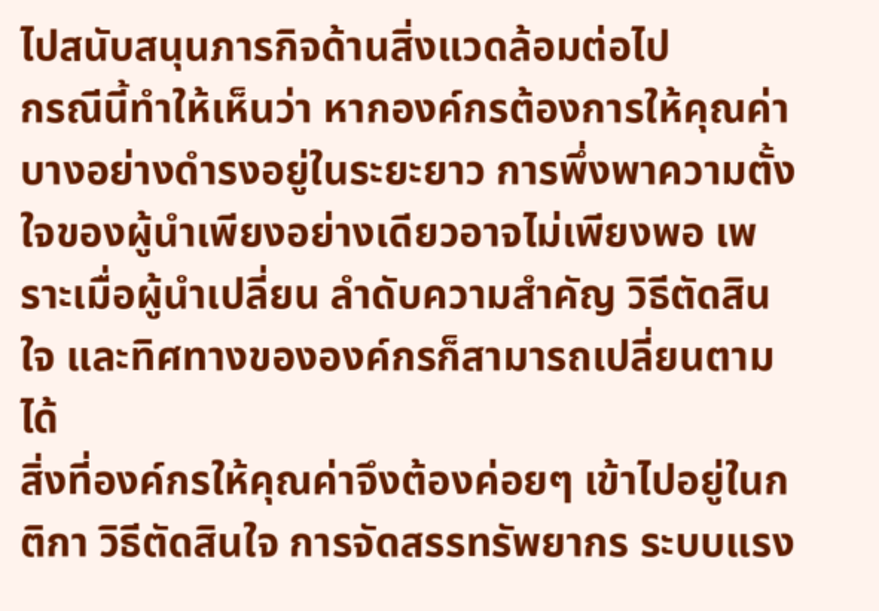ไปสนับสนุนภารกิจด้านสิ่งแวดล้อมต่อไป
กรณีนี้ทำให้เห็นว่า หากองค์กรต้องการให้คุณค่าบางอย่างดำรงอยู่ในระยะยาว การพึ่งพาความตั้งใจของผู้นำเพียงอย่างเดียวอาจไม่เพียงพอ เพราะเมื่อผู้นำเปลี่ยน ลำดับความสำคัญ วิธีตัดสินใจ และทิศทางขององค์กรก็สามารถเปลี่ยนตามได้
สิ่งที่องค์กรให้คุณค่าจึงต้องค่อยๆ เข้าไปอยู่ในกติกา วิธีตัดสินใจ การจัดสรรทรัพยากร ระบบแรง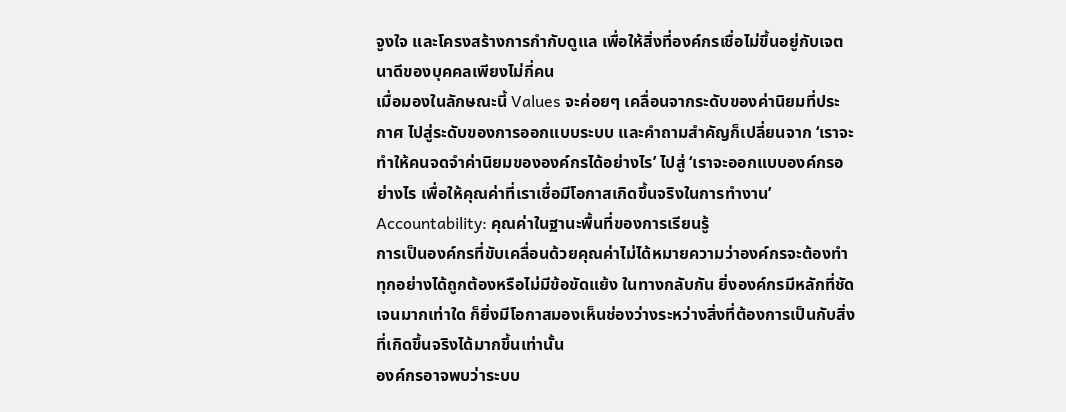จูงใจ และโครงสร้างการกำกับดูแล เพื่อให้สิ่งที่องค์กรเชื่อไม่ขึ้นอยู่กับเจตนาดีของบุคคลเพียงไม่กี่คน
เมื่อมองในลักษณะนี้ Values จะค่อยๆ เคลื่อนจากระดับของค่านิยมที่ประกาศ ไปสู่ระดับของการออกแบบระบบ และคำถามสำคัญก็เปลี่ยนจาก ‘เราจะทำให้คนจดจำค่านิยมขององค์กรได้อย่างไร’ ไปสู่ ‘เราจะออกแบบองค์กรอย่างไร เพื่อให้คุณค่าที่เราเชื่อมีโอกาสเกิดขึ้นจริงในการทำงาน’
Accountability: คุณค่าในฐานะพื้นที่ของการเรียนรู้
การเป็นองค์กรที่ขับเคลื่อนด้วยคุณค่าไม่ได้หมายความว่าองค์กรจะต้องทำทุกอย่างได้ถูกต้องหรือไม่มีข้อขัดแย้ง ในทางกลับกัน ยิ่งองค์กรมีหลักที่ชัดเจนมากเท่าใด ก็ยิ่งมีโอกาสมองเห็นช่องว่างระหว่างสิ่งที่ต้องการเป็นกับสิ่งที่เกิดขึ้นจริงได้มากขึ้นเท่านั้น
องค์กรอาจพบว่าระบบ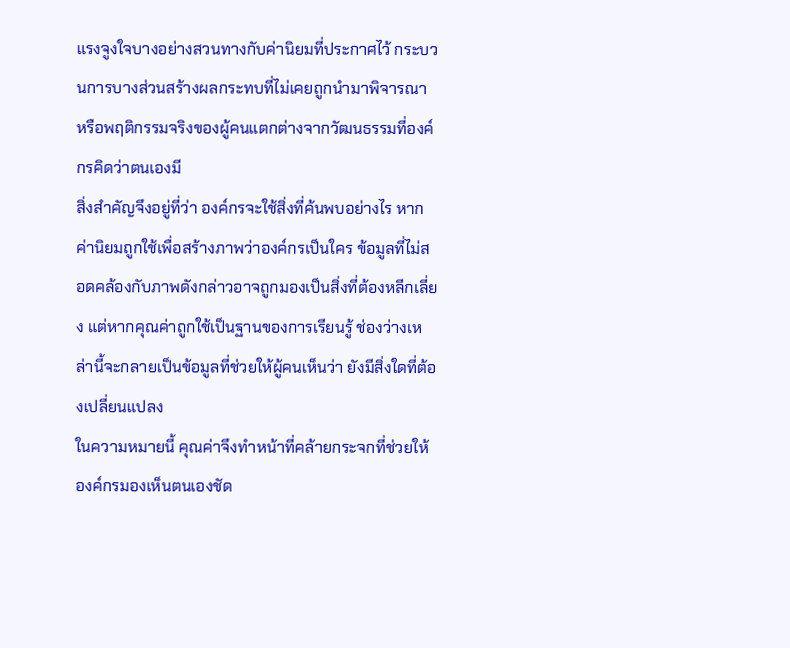แรงจูงใจบางอย่างสวนทางกับค่านิยมที่ประกาศไว้ กระบวนการบางส่วนสร้างผลกระทบที่ไม่เคยถูกนำมาพิจารณา หรือพฤติกรรมจริงของผู้คนแตกต่างจากวัฒนธรรมที่องค์กรคิดว่าตนเองมี
สิ่งสำคัญจึงอยู่ที่ว่า องค์กรจะใช้สิ่งที่ค้นพบอย่างไร หากค่านิยมถูกใช้เพื่อสร้างภาพว่าองค์กรเป็นใคร ข้อมูลที่ไม่สอดคล้องกับภาพดังกล่าวอาจถูกมองเป็นสิ่งที่ต้องหลีกเลี่ยง แต่หากคุณค่าถูกใช้เป็นฐานของการเรียนรู้ ช่องว่างเหล่านี้จะกลายเป็นข้อมูลที่ช่วยให้ผู้คนเห็นว่า ยังมีสิ่งใดที่ต้องเปลี่ยนแปลง
ในความหมายนี้ คุณค่าจึงทำหน้าที่คล้ายกระจกที่ช่วยให้องค์กรมองเห็นตนเองชัด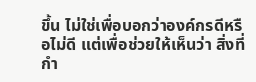ขึ้น ไม่ใช่เพื่อบอกว่าองค์กรดีหรือไม่ดี แต่เพื่อช่วยให้เห็นว่า สิ่งที่กำ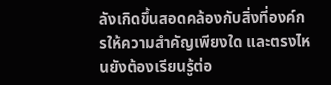ลังเกิดขึ้นสอดคล้องกับสิ่งที่องค์กรให้ความสำคัญเพียงใด และตรงไหนยังต้องเรียนรู้ต่อ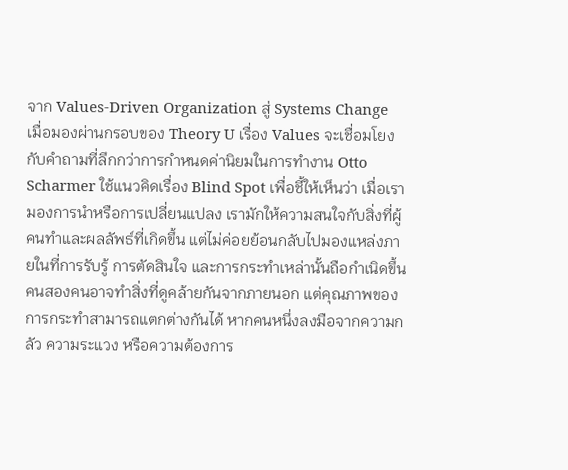จาก Values-Driven Organization สู่ Systems Change
เมื่อมองผ่านกรอบของ Theory U เรื่อง Values จะเชื่อมโยงกับคำถามที่ลึกกว่าการกำหนดค่านิยมในการทำงาน Otto Scharmer ใช้แนวคิดเรื่อง Blind Spot เพื่อชี้ให้เห็นว่า เมื่อเรามองการนำหรือการเปลี่ยนแปลง เรามักให้ความสนใจกับสิ่งที่ผู้คนทำและผลลัพธ์ที่เกิดขึ้น แต่ไม่ค่อยย้อนกลับไปมองแหล่งภายในที่การรับรู้ การตัดสินใจ และการกระทำเหล่านั้นถือกำเนิดขึ้น
คนสองคนอาจทำสิ่งที่ดูคล้ายกันจากภายนอก แต่คุณภาพของการกระทำสามารถแตกต่างกันได้ หากคนหนึ่งลงมือจากความกลัว ความระแวง หรือความต้องการ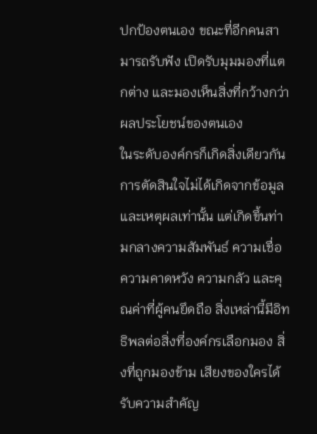ปกป้องตนเอง ขณะที่อีกคนสามารถรับฟัง เปิดรับมุมมองที่แตกต่าง และมองเห็นสิ่งที่กว้างกว่าผลประโยชน์ของตนเอง
ในระดับองค์กรก็เกิดสิ่งเดียวกัน การตัดสินใจไม่ได้เกิดจากข้อมูลและเหตุผลเท่านั้น แต่เกิดขึ้นท่ามกลางความสัมพันธ์ ความเชื่อ ความคาดหวัง ความกลัว และคุณค่าที่ผู้คนยึดถือ สิ่งเหล่านี้มีอิทธิพลต่อสิ่งที่องค์กรเลือกมอง สิ่งที่ถูกมองข้าม เสียงของใครได้รับความสำคัญ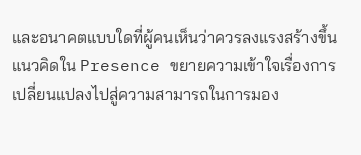และอนาคตแบบใดที่ผู้คนเห็นว่าควรลงแรงสร้างขึ้น
แนวคิดใน Presence ขยายความเข้าใจเรื่องการเปลี่ยนแปลงไปสู่ความสามารถในการมอง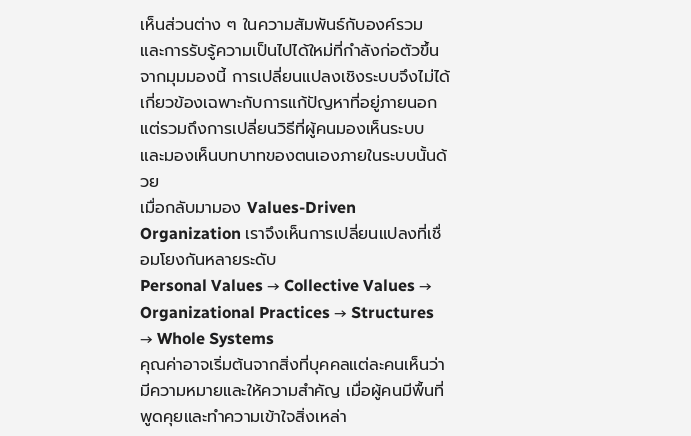เห็นส่วนต่าง ๆ ในความสัมพันธ์กับองค์รวม และการรับรู้ความเป็นไปได้ใหม่ที่กำลังก่อตัวขึ้น จากมุมมองนี้ การเปลี่ยนแปลงเชิงระบบจึงไม่ได้เกี่ยวข้องเฉพาะกับการแก้ปัญหาที่อยู่ภายนอก แต่รวมถึงการเปลี่ยนวิธีที่ผู้คนมองเห็นระบบ และมองเห็นบทบาทของตนเองภายในระบบนั้นด้วย
เมื่อกลับมามอง Values-Driven Organization เราจึงเห็นการเปลี่ยนแปลงที่เชื่อมโยงกันหลายระดับ
Personal Values → Collective Values → Organizational Practices → Structures → Whole Systems
คุณค่าอาจเริ่มต้นจากสิ่งที่บุคคลแต่ละคนเห็นว่ามีความหมายและให้ความสำคัญ เมื่อผู้คนมีพื้นที่พูดคุยและทำความเข้าใจสิ่งเหล่า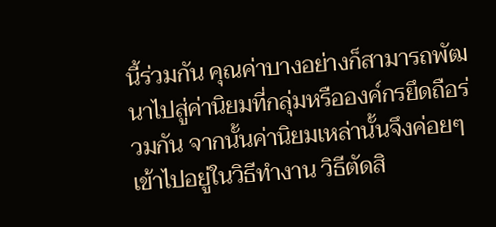นี้ร่วมกัน คุณค่าบางอย่างก็สามารถพัฒนาไปสู่ค่านิยมที่กลุ่มหรือองค์กรยึดถือร่วมกัน จากนั้นค่านิยมเหล่านั้นจึงค่อยๆ เข้าไปอยู่ในวิธีทำงาน วิธีตัดสิ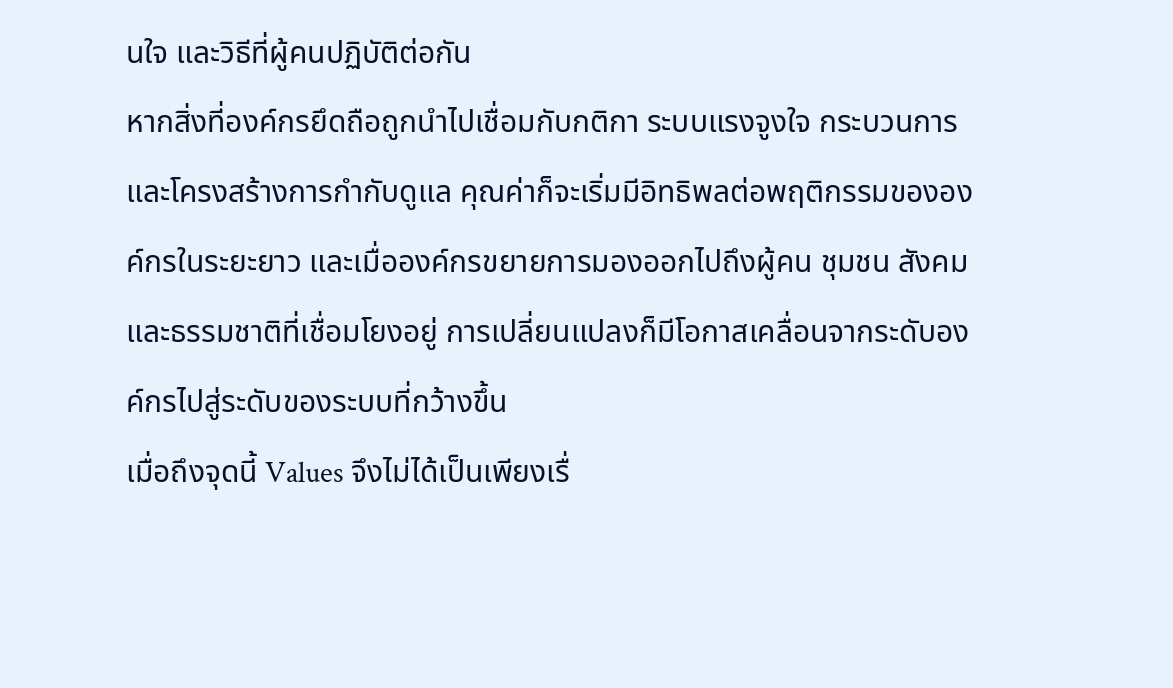นใจ และวิธีที่ผู้คนปฏิบัติต่อกัน
หากสิ่งที่องค์กรยึดถือถูกนำไปเชื่อมกับกติกา ระบบแรงจูงใจ กระบวนการ และโครงสร้างการกำกับดูแล คุณค่าก็จะเริ่มมีอิทธิพลต่อพฤติกรรมขององค์กรในระยะยาว และเมื่อองค์กรขยายการมองออกไปถึงผู้คน ชุมชน สังคม และธรรมชาติที่เชื่อมโยงอยู่ การเปลี่ยนแปลงก็มีโอกาสเคลื่อนจากระดับองค์กรไปสู่ระดับของระบบที่กว้างขึ้น
เมื่อถึงจุดนี้ Values จึงไม่ได้เป็นเพียงเรื่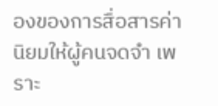องของการสื่อสารค่านิยมให้ผู้คนจดจำ เพราะ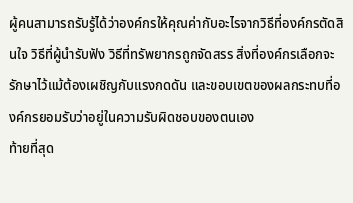ผู้คนสามารถรับรู้ได้ว่าองค์กรให้คุณค่ากับอะไรจากวิธีที่องค์กรตัดสินใจ วิธีที่ผู้นำรับฟัง วิธีที่ทรัพยากรถูกจัดสรร สิ่งที่องค์กรเลือกจะรักษาไว้แม้ต้องเผชิญกับแรงกดดัน และขอบเขตของผลกระทบที่องค์กรยอมรับว่าอยู่ในความรับผิดชอบของตนเอง
ท้ายที่สุด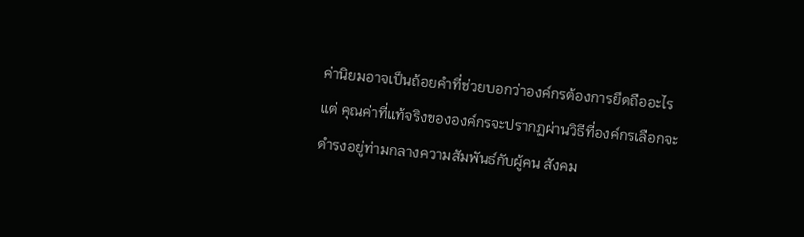ค่านิยมอาจเป็นถ้อยคำที่ช่วยบอกว่าองค์กรต้องการยึดถืออะไร แต่ คุณค่าที่แท้จริงขององค์กรจะปรากฏผ่านวิธีที่องค์กรเลือกจะดำรงอยู่ท่ามกลางความสัมพันธ์กับผู้คน สังคม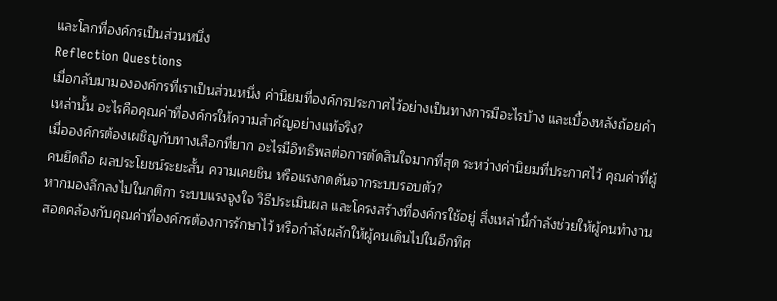และโลกที่องค์กรเป็นส่วนหนึ่ง
Reflection Questions
เมื่อกลับมามององค์กรที่เราเป็นส่วนหนึ่ง ค่านิยมที่องค์กรประกาศไว้อย่างเป็นทางการมีอะไรบ้าง และเบื้องหลังถ้อยคำเหล่านั้น อะไรคือคุณค่าที่องค์กรให้ความสำคัญอย่างแท้จริง?
เมื่อองค์กรต้องเผชิญกับทางเลือกที่ยาก อะไรมีอิทธิพลต่อการตัดสินใจมากที่สุด ระหว่างค่านิยมที่ประกาศไว้ คุณค่าที่ผู้คนยึดถือ ผลประโยชน์ระยะสั้น ความเคยชิน หรือแรงกดดันจากระบบรอบตัว?
หากมองลึกลงไปในกติกา ระบบแรงจูงใจ วิธีประเมินผล และโครงสร้างที่องค์กรใช้อยู่ สิ่งเหล่านี้กำลังช่วยให้ผู้คนทำงานสอดคล้องกับคุณค่าที่องค์กรต้องการรักษาไว้ หรือกำลังผลักให้ผู้คนเดินไปในอีกทิศ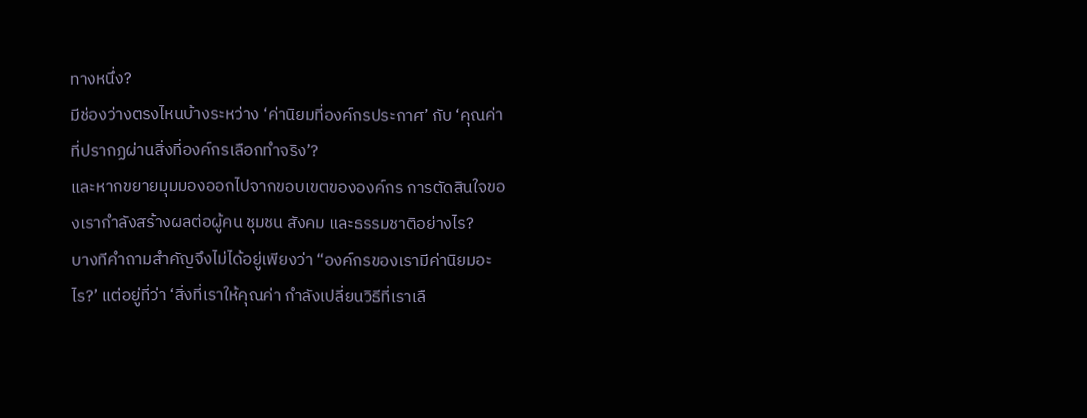ทางหนึ่ง?
มีช่องว่างตรงไหนบ้างระหว่าง ‘ค่านิยมที่องค์กรประกาศ’ กับ ‘คุณค่าที่ปรากฏผ่านสิ่งที่องค์กรเลือกทำจริง’?
และหากขยายมุมมองออกไปจากขอบเขตขององค์กร การตัดสินใจของเรากำลังสร้างผลต่อผู้คน ชุมชน สังคม และธรรมชาติอย่างไร?
บางทีคำถามสำคัญจึงไม่ได้อยู่เพียงว่า “องค์กรของเรามีค่านิยมอะไร?’ แต่อยู่ที่ว่า ‘สิ่งที่เราให้คุณค่า กำลังเปลี่ยนวิธีที่เราเลื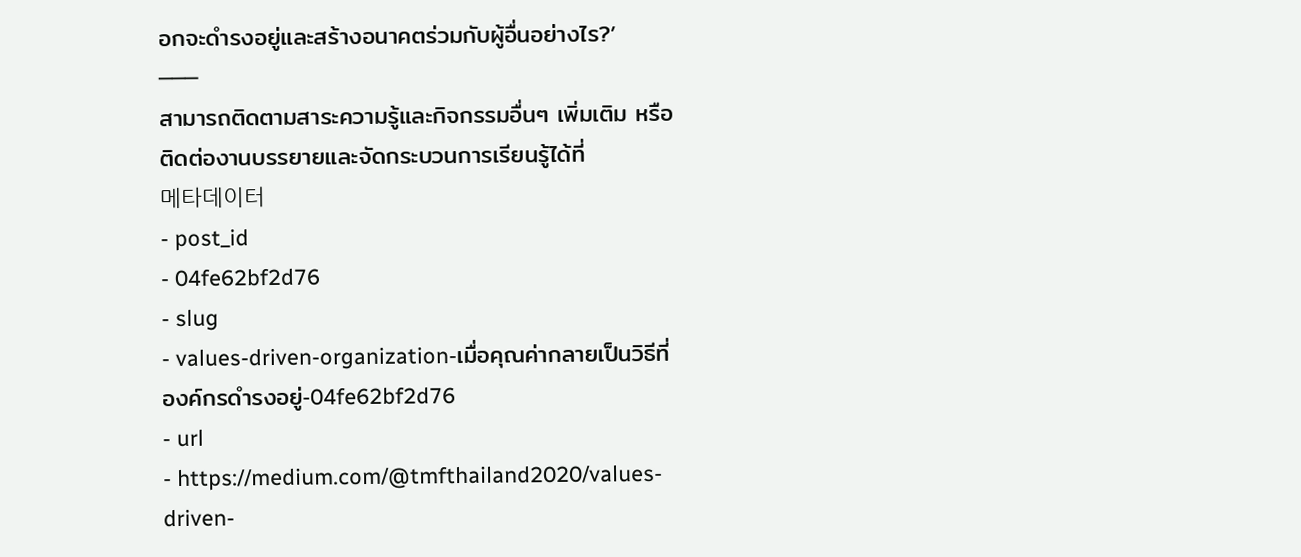อกจะดำรงอยู่และสร้างอนาคตร่วมกับผู้อื่นอย่างไร?’
───
สามารถติดตามสาระความรู้และกิจกรรมอื่นๆ เพิ่มเติม หรือติดต่องานบรรยายและจัดกระบวนการเรียนรู้ได้ที่
메타데이터
- post_id
- 04fe62bf2d76
- slug
- values-driven-organization-เมื่อคุณค่ากลายเป็นวิธีที่องค์กรดำรงอยู่-04fe62bf2d76
- url
- https://medium.com/@tmfthailand2020/values-driven-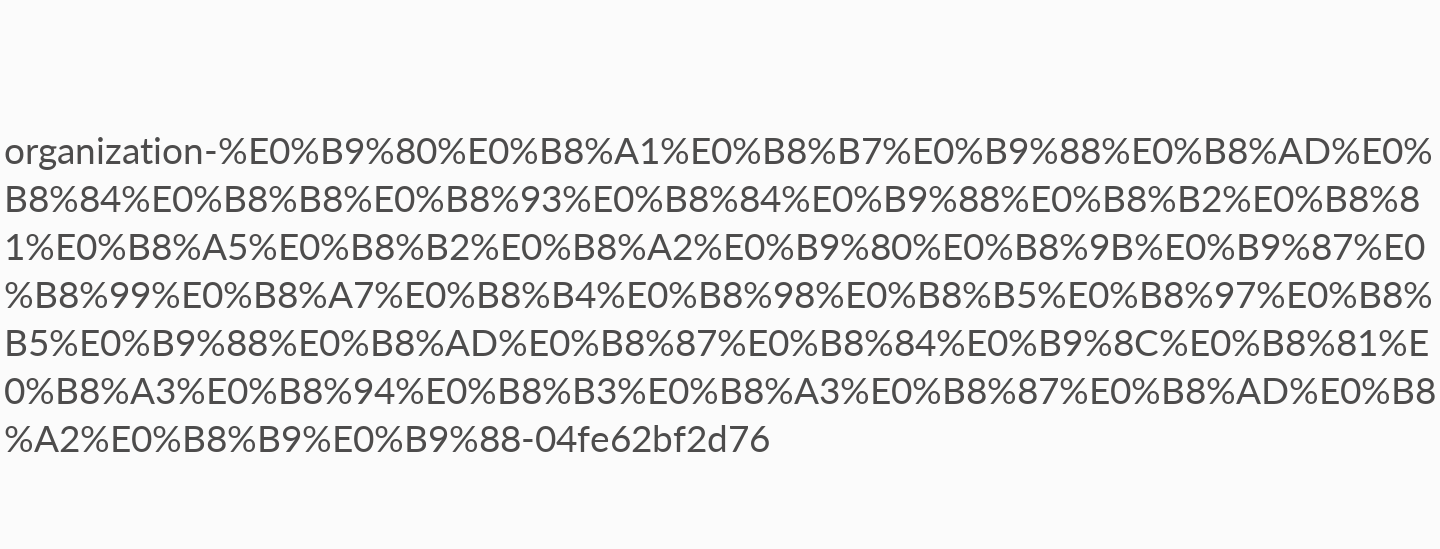organization-%E0%B9%80%E0%B8%A1%E0%B8%B7%E0%B9%88%E0%B8%AD%E0%B8%84%E0%B8%B8%E0%B8%93%E0%B8%84%E0%B9%88%E0%B8%B2%E0%B8%81%E0%B8%A5%E0%B8%B2%E0%B8%A2%E0%B9%80%E0%B8%9B%E0%B9%87%E0%B8%99%E0%B8%A7%E0%B8%B4%E0%B8%98%E0%B8%B5%E0%B8%97%E0%B8%B5%E0%B9%88%E0%B8%AD%E0%B8%87%E0%B8%84%E0%B9%8C%E0%B8%81%E0%B8%A3%E0%B8%94%E0%B8%B3%E0%B8%A3%E0%B8%87%E0%B8%AD%E0%B8%A2%E0%B8%B9%E0%B9%88-04fe62bf2d76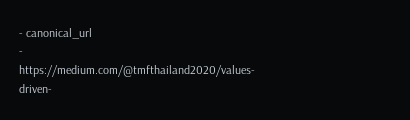- canonical_url
- https://medium.com/@tmfthailand2020/values-driven-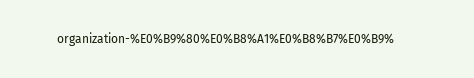organization-%E0%B9%80%E0%B8%A1%E0%B8%B7%E0%B9%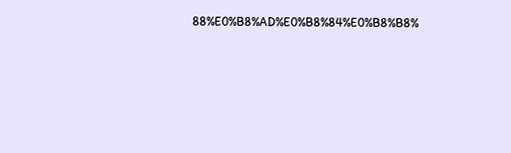88%E0%B8%AD%E0%B8%84%E0%B8%B8%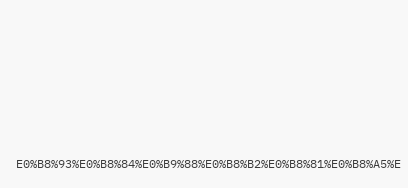E0%B8%93%E0%B8%84%E0%B9%88%E0%B8%B2%E0%B8%81%E0%B8%A5%E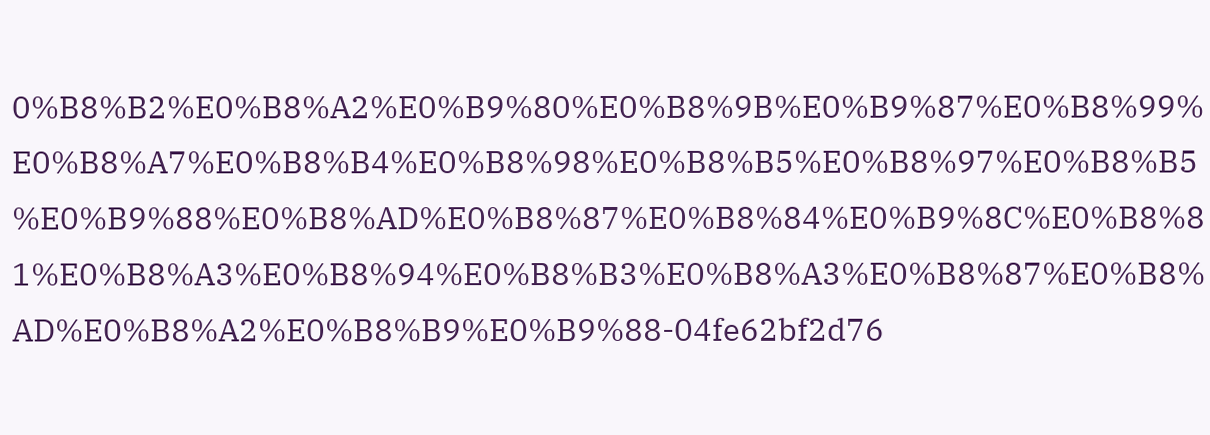0%B8%B2%E0%B8%A2%E0%B9%80%E0%B8%9B%E0%B9%87%E0%B8%99%E0%B8%A7%E0%B8%B4%E0%B8%98%E0%B8%B5%E0%B8%97%E0%B8%B5%E0%B9%88%E0%B8%AD%E0%B8%87%E0%B8%84%E0%B9%8C%E0%B8%81%E0%B8%A3%E0%B8%94%E0%B8%B3%E0%B8%A3%E0%B8%87%E0%B8%AD%E0%B8%A2%E0%B8%B9%E0%B9%88-04fe62bf2d76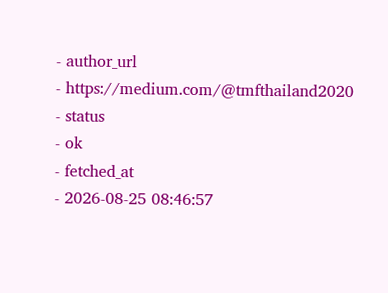- author_url
- https://medium.com/@tmfthailand2020
- status
- ok
- fetched_at
- 2026-08-25 08:46:57